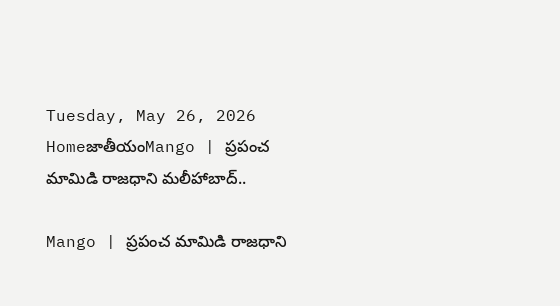Tuesday, May 26, 2026
HomeజాతీయంMango | ప్రపంచ మామిడి రాజధాని మలీహాబాద్..

Mango | ప్రపంచ మామిడి రాజధాని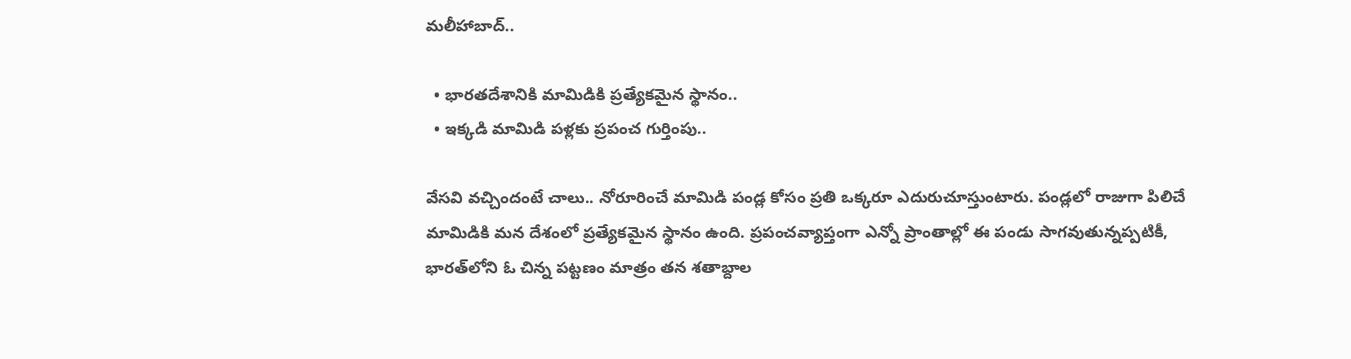మలీహాబాద్..

  • భారతదేశానికి మామిడికి ప్రత్యేకమైన స్థానం..
  • ఇక్కడి మామిడి పళ్లకు ప్రపంచ గుర్తింపు..

వేసవి వచ్చిందంటే చాలు.. నోరూరించే మామిడి పండ్ల కోసం ప్రతి ఒక్కరూ ఎదురుచూస్తుంటారు. పండ్లలో రాజుగా పిలిచే మామిడికి మన దేశంలో ప్రత్యేకమైన స్థానం ఉంది. ప్రపంచవ్యాప్తంగా ఎన్నో ప్రాంతాల్లో ఈ పండు సాగవుతున్నప్పటికీ, భారత్‌లోని ఓ చిన్న పట్టణం మాత్రం తన శతాబ్దాల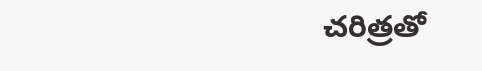చరిత్రతో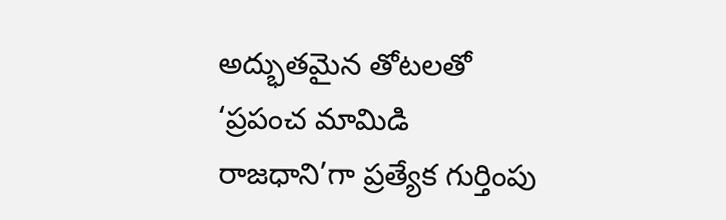అద్భుతమైన తోటలతో ‘ప్రపంచ మామిడి రాజధాని’గా ప్రత్యేక గుర్తింపు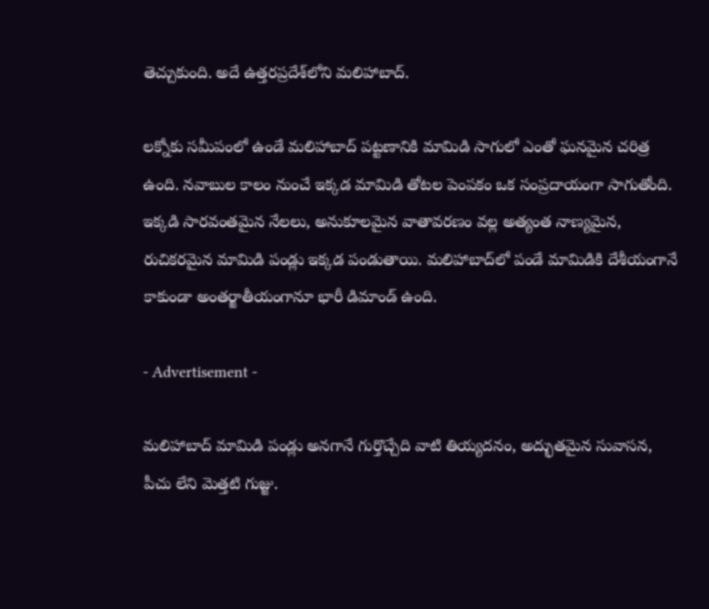తెచ్చుకుంది. అదే ఉత్తరప్రదేశ్‌లోని మలిహాబాద్.

లక్నోకు సమీపంలో ఉండే మలిహాబాద్ పట్టణానికి మామిడి సాగులో ఎంతో ఘనమైన చరిత్ర ఉంది. నవాబుల కాలం నుంచే ఇక్కడ మామిడి తోటల పెంపకం ఒక సంప్రదాయంగా సాగుతోంది. ఇక్కడి సారవంతమైన నేలలు, అనుకూలమైన వాతావరణం వల్ల అత్యంత నాణ్యమైన, రుచికరమైన మామిడి పండ్లు ఇక్కడ పండుతాయి. మలిహాబాద్‌లో పండే మామిడికి దేశీయంగానే కాకుండా అంతర్జాతీయంగానూ భారీ డిమాండ్ ఉంది.

- Advertisement -

మలిహాబాద్ మామిడి పండ్లు అనగానే గుర్తొచ్చేది వాటి తియ్యదనం, అద్భుతమైన సువాసన, పీచు లేని మెత్తటి గుజ్జు.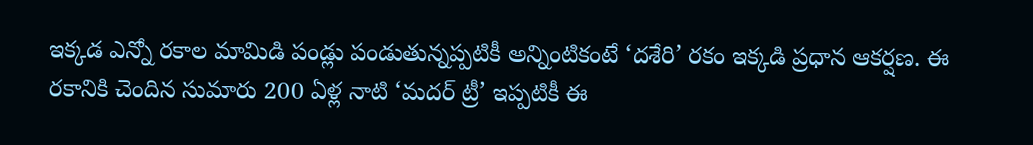ఇక్కడ ఎన్నో రకాల మామిడి పండ్లు పండుతున్నప్పటికీ అన్నింటికంటే ‘దశేరి’ రకం ఇక్కడి ప్రధాన ఆకర్షణ. ఈ రకానికి చెందిన సుమారు 200 ఏళ్ల నాటి ‘మదర్ ట్రీ’ ఇప్పటికీ ఈ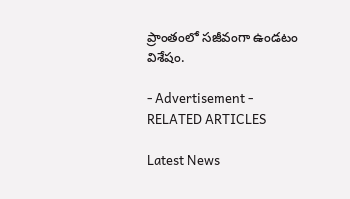ప్రాంతంలో సజీవంగా ఉండటం విశేషం.

- Advertisement -
RELATED ARTICLES

Latest News